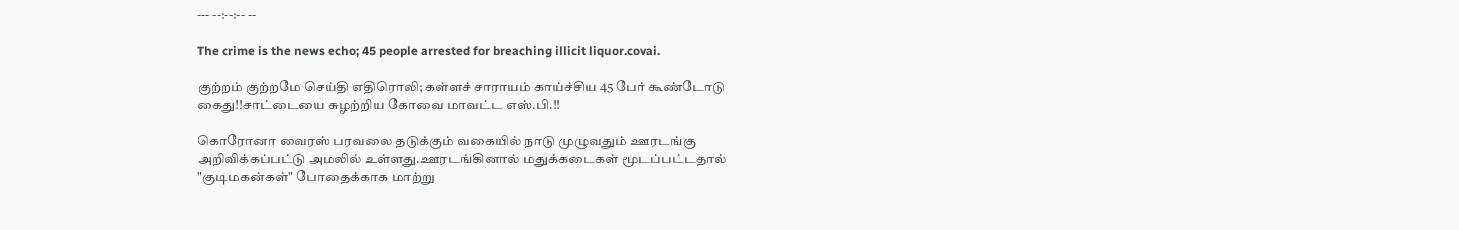--- --:--:-- --

The crime is the news echo; 45 people arrested for breaching illicit liquor.covai.

குற்றம் குற்றமே செய்தி எதிரொலி; கள்ளச் சாராயம் காய்ச்சிய 45 பேர் கூண்டோடு கைது!!சாட்டையை சுழற்றிய கோவை மாவட்ட எஸ்.பி.!!

கொரோனா வைரஸ் பரவலை தடுக்கும் வகையில் நாடு முழுவதும் ஊரடங்கு அறிவிக்கப்பட்டு அமலில் உள்ளது.ஊரடங்கினால் மதுக்கடைகள் மூடப்பட்டதால் "குடிமகன்கள்" போதைக்காக மாற்று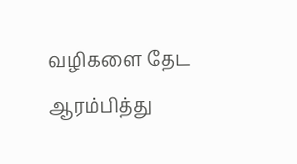வழிகளை தேட ஆரம்பித்து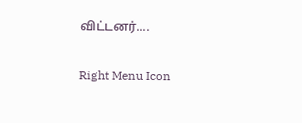விட்டனர்....

Right Menu Icon